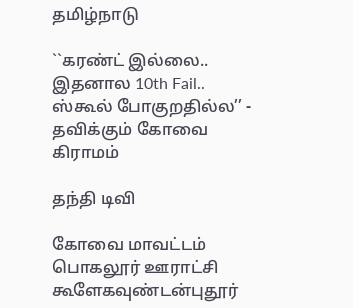தமிழ்நாடு

``கரண்ட் இல்லை.. இதனால 10th Fail.. ஸ்கூல் போகுறதில்ல’’ - தவிக்கும் கோவை கிராமம்

தந்தி டிவி

கோவை மாவட்டம் பொகலூர் ஊராட்சி கூளேகவுண்டன்புதூர்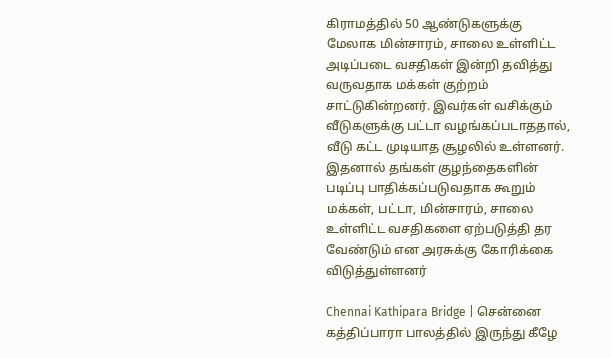கிராமத்தில் 50 ஆண்டுகளுக்கு மேலாக மின்சாரம், சாலை உள்ளிட்ட அடிப்படை வசதிகள் இன்றி தவித்து வருவதாக மக்கள் குற்றம் சாட்டுகின்றனர். இவர்கள் வசிக்கும் வீடுகளுக்கு பட்டா வழங்கப்படாததால், வீடு கட்ட முடியாத சூழலில் உள்ளனர். இதனால் தங்கள் குழந்தைகளின் படிப்பு பாதிக்கப்படுவதாக கூறும் மக்கள், பட்டா, மின்சாரம், சாலை உள்ளிட்ட வசதிகளை ஏற்படுத்தி தர வேண்டும் என அரசுக்கு கோரிக்கை விடுத்துள்ளனர்

Chennai Kathipara Bridge | சென்னை கத்திப்பாரா பாலத்தில் இருந்து கீழே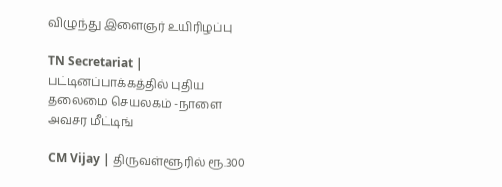விழுந்து இளைஞர் உயிரிழப்பு

TN Secretariat | பட்டினப்பாக்கத்தில் புதிய தலைமை செயலகம் -நாளை அவசர மீட்டிங்

CM Vijay | திருவள்ளூரில் ரூ.300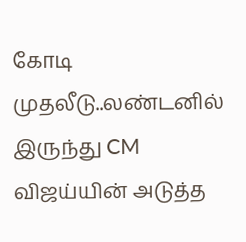கோடி முதலீடு..லண்டனில் இருந்து CM விஜய்யின் அடுத்த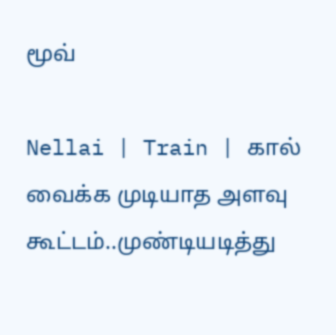மூவ்

Nellai | Train | கால் வைக்க முடியாத அளவு கூட்டம்..முண்டியடித்து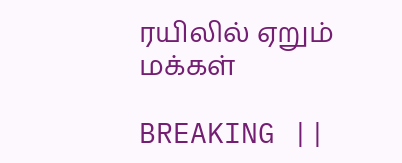ரயிலில் ஏறும் மக்கள்

BREAKING ||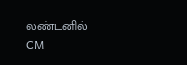லண்டனில் CM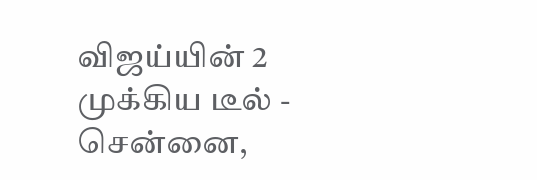விஜய்யின் 2 முக்கிய டீல் - சென்னை,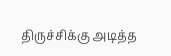திருச்சிக்கு அடித்த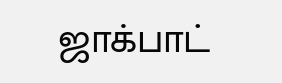ஜாக்பாட்